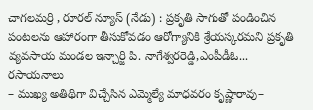చాగలమర్రి , రూరల్ న్యూస్ (నేడు) : ప్రకృతి సాగుతో పండించిన పంటలను ఆహారంగా తీసుకోవడం ఆరోగ్యానికి శ్రేయస్కరమని ప్రకృతి వ్యవసాయ మండల ఇన్చార్జి పి. నాగేశ్వరరెడ్డి,ఎంపీడీఓ...
రసాయనాలు
– ముఖ్య అతిథిగా విచ్చేసిన ఎమ్మెల్యే మాధవరం కృష్ణారావు–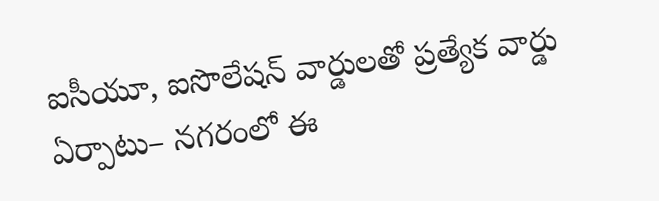ఐసీయూ, ఐసొలేషన్ వార్డులతో ప్రత్యేక వార్డు ఏర్పాటు– నగరంలో ఈ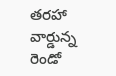తరహా వార్డున్న రెండో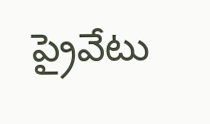ప్రైవేటు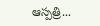ఆస్పత్రి...